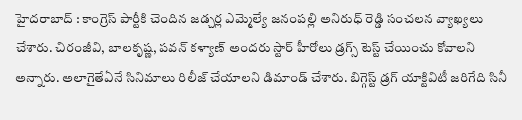హైదరాబాద్ : కాంగ్రెస్ పార్టీకి చెందిన జడ్చర్ల ఎమ్మెల్యే జనంపల్లి అనిరుధ్ రెడ్డి సంచలన వ్యాఖ్యలు చేశారు. చిరంజీవి, బాలకృష్ణ, పవన్ కళ్యాణ్ అందరు స్టార్ హీరోలు డ్రగ్స్ టెస్ట్ చేయించు కోవాలని అన్నారు. అలాగైతేఏనే సినిమాలు రిలీజ్ చేయాలని డిమాండ్ చేశారు. బిగ్గెస్ట్ డ్రగ్ యాక్టివిటీ జరిగేది సినీ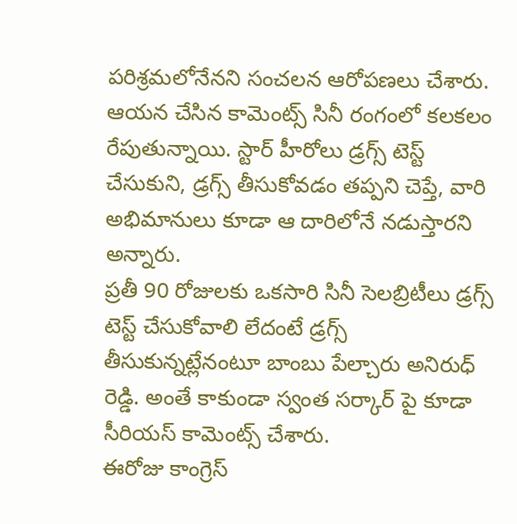పరిశ్రమలోనేనని సంచలన ఆరోపణలు చేశారు. ఆయన చేసిన కామెంట్స్ సినీ రంగంలో కలకలం రేపుతున్నాయి. స్టార్ హీరోలు డ్రగ్స్ టెస్ట్ చేసుకుని, డ్రగ్స్ తీసుకోవడం తప్పని చెప్తే, వారి అభిమానులు కూడా ఆ దారిలోనే నడుస్తారని అన్నారు.
ప్రతీ 90 రోజులకు ఒకసారి సినీ సెలబ్రిటీలు డ్రగ్స్ టెస్ట్ చేసుకోవాలి లేదంటే డ్రగ్స్ తీసుకున్నట్లేనంటూ బాంబు పేల్చారు అనిరుధ్ రెడ్డి. అంతే కాకుండా స్వంత సర్కార్ పై కూడా సీరియస్ కామెంట్స్ చేశారు.
ఈరోజు కాంగ్రెస్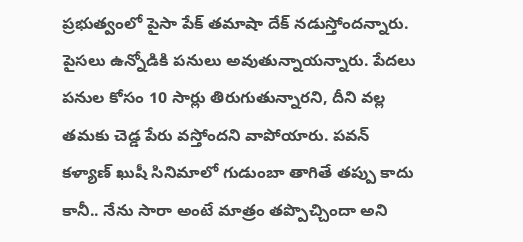ప్రభుత్వంలో పైసా పేక్ తమాషా దేక్ నడుస్తోందన్నారు. పైసలు ఉన్నోడికి పనులు అవుతున్నాయన్నారు. పేదలు పనుల కోసం 10 సార్లు తిరుగుతున్నారని, దీని వల్ల తమకు చెడ్డ పేరు వస్తోందని వాపోయారు. పవన్ కళ్యాణ్ ఖుషీ సినిమాలో గుడుంబా తాగితే తప్పు కాదు కానీ.. నేను సారా అంటే మాత్రం తప్పొచ్చిందా అని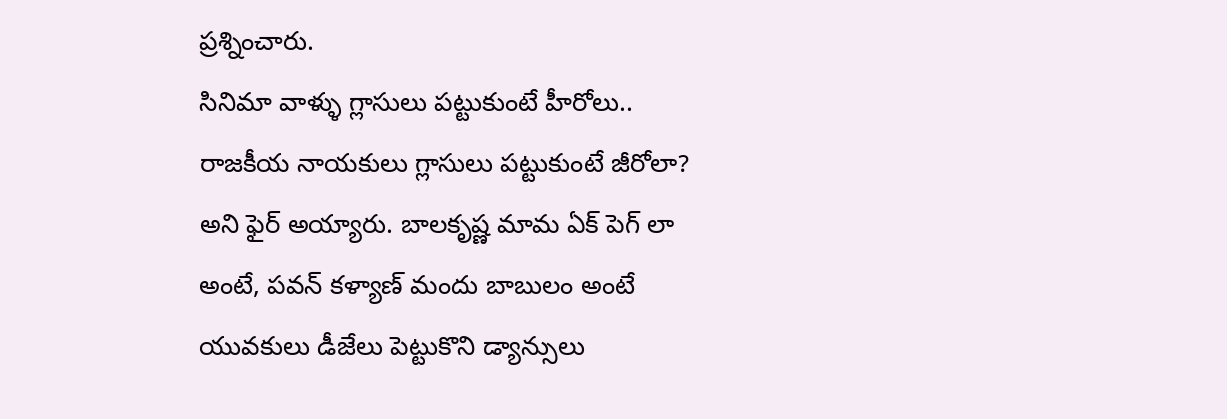ప్రశ్నించారు.
సినిమా వాళ్ళు గ్లాసులు పట్టుకుంటే హీరోలు.. రాజకీయ నాయకులు గ్లాసులు పట్టుకుంటే జీరోలా? అని ఫైర్ అయ్యారు. బాలకృష్ణ మామ ఏక్ పెగ్ లా అంటే, పవన్ కళ్యాణ్ మందు బాబులం అంటే యువకులు డీజేలు పెట్టుకొని డ్యాన్సులు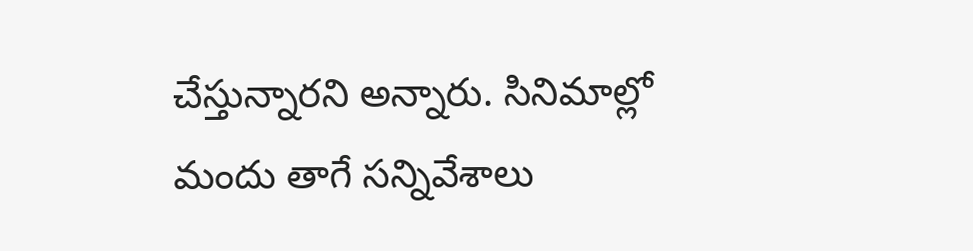చేస్తున్నారని అన్నారు. సినిమాల్లో మందు తాగే సన్నివేశాలు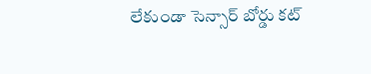లేకుండా సెన్సార్ బోర్డు కట్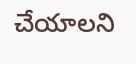చేయాలని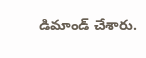డిమాండ్ చేశారు.